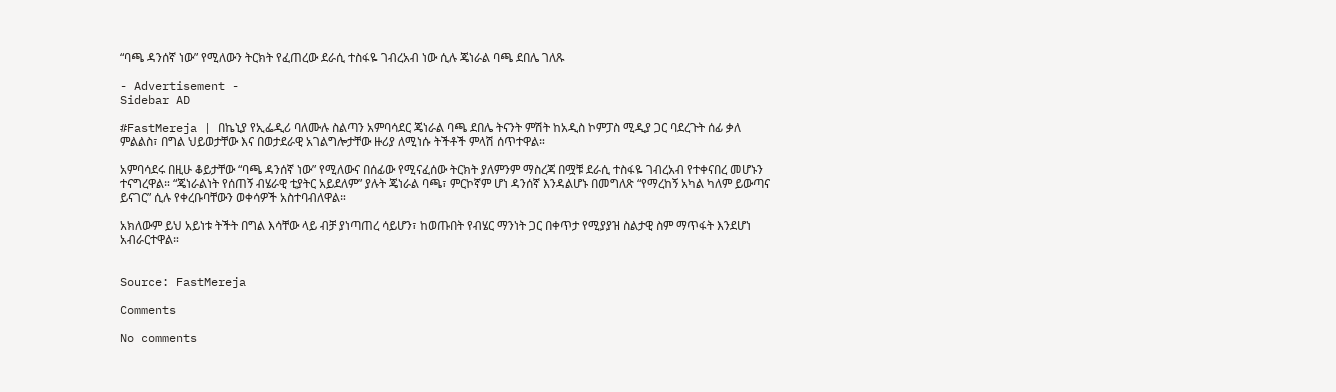“ባጫ ዳንሰኛ ነው” የሚለውን ትርክት የፈጠረው ደራሲ ተስፋዬ ገብረአብ ነው ሲሉ ጄነራል ባጫ ደበሌ ገለጹ

- Advertisement -
Sidebar AD

#FastMereja | በኬኒያ የኢፌዲሪ ባለሙሉ ስልጣን አምባሳደር ጄነራል ባጫ ደበሌ ትናንት ምሽት ከአዲስ ኮምፓስ ሚዲያ ጋር ባደረጉት ሰፊ ቃለ ምልልስ፣ በግል ህይወታቸው እና በወታደራዊ አገልግሎታቸው ዙሪያ ለሚነሱ ትችቶች ምላሽ ሰጥተዋል።

አምባሳደሩ በዚሁ ቆይታቸው “ባጫ ዳንሰኛ ነው” የሚለውና በሰፊው የሚናፈሰው ትርክት ያለምንም ማስረጃ በሟቹ ደራሲ ተስፋዬ ገብረአብ የተቀናበረ መሆኑን ተናግረዋል። “ጄነራልነት የሰጠኝ ብሄራዊ ቲያትር አይደለም” ያሉት ጄነራል ባጫ፣ ምርኮኛም ሆነ ዳንሰኛ እንዳልሆኑ በመግለጽ “የማረከኝ አካል ካለም ይውጣና ይናገር” ሲሉ የቀረቡባቸውን ወቀሳዎች አስተባብለዋል።

አክለውም ይህ አይነቱ ትችት በግል እሳቸው ላይ ብቻ ያነጣጠረ ሳይሆን፣ ከወጡበት የብሄር ማንነት ጋር በቀጥታ የሚያያዝ ስልታዊ ስም ማጥፋት እንደሆነ አብራርተዋል።


Source: FastMereja

Comments

No comments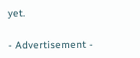yet.

- Advertisement -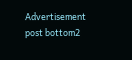Advertisement post bottom2